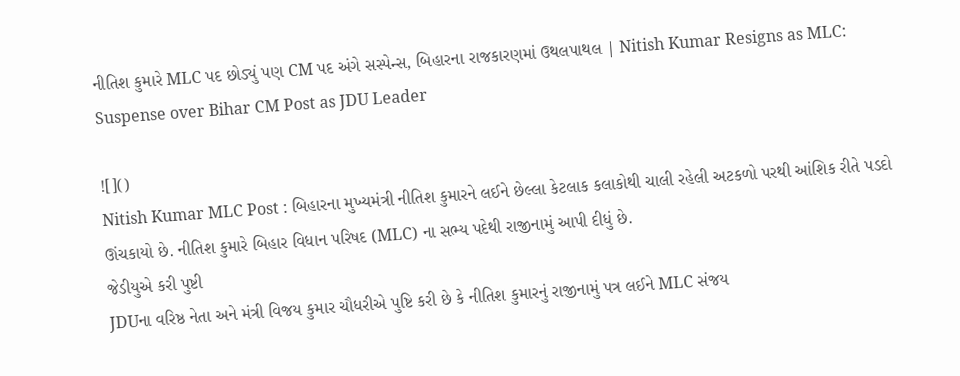નીતિશ કુમારે MLC પદ છોડ્યું પણ CM પદ અંગે સસ્પેન્સ, બિહારના રાજકારણમાં ઉથલપાથલ | Nitish Kumar Resigns as MLC: Suspense over Bihar CM Post as JDU Leader

![]()
Nitish Kumar MLC Post : બિહારના મુખ્યમંત્રી નીતિશ કુમારને લઈને છેલ્લા કેટલાક કલાકોથી ચાલી રહેલી અટકળો પરથી આંશિક રીતે પડદો ઊંચકાયો છે. નીતિશ કુમારે બિહાર વિધાન પરિષદ (MLC) ના સભ્ય પદેથી રાજીનામું આપી દીધું છે.
જેડીયુએ કરી પુષ્ટી
JDUના વરિષ્ઠ નેતા અને મંત્રી વિજય કુમાર ચૌધરીએ પુષ્ટિ કરી છે કે નીતિશ કુમારનું રાજીનામું પત્ર લઈને MLC સંજય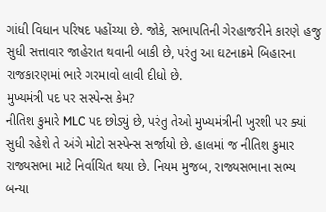ગાંધી વિધાન પરિષદ પહોંચ્યા છે. જોકે, સભાપતિની ગેરહાજરીને કારણે હજુ સુધી સત્તાવાર જાહેરાત થવાની બાકી છે, પરંતુ આ ઘટનાક્રમે બિહારના રાજકારણમાં ભારે ગરમાવો લાવી દીધો છે.
મુખ્યમંત્રી પદ પર સસ્પેન્સ કેમ?
નીતિશ કુમારે MLC પદ છોડ્યું છે, પરંતુ તેઓ મુખ્યમંત્રીની ખુરશી પર ક્યાં સુધી રહેશે તે અંગે મોટો સસ્પેન્સ સર્જાયો છે. હાલમાં જ નીતિશ કુમાર રાજ્યસભા માટે નિર્વાચિત થયા છે. નિયમ મુજબ, રાજ્યસભાના સભ્ય બન્યા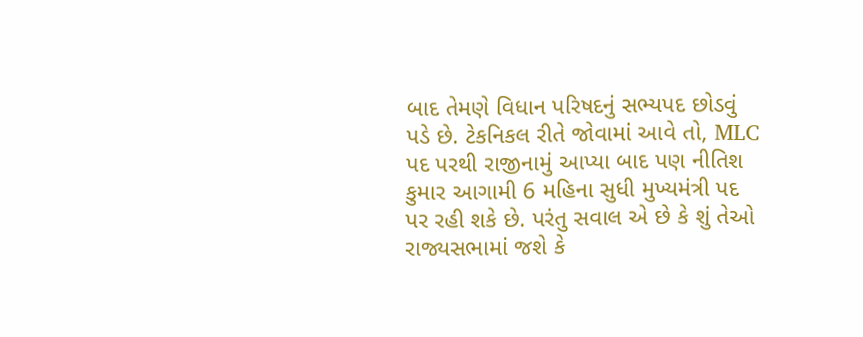બાદ તેમણે વિધાન પરિષદનું સભ્યપદ છોડવું પડે છે. ટેકનિકલ રીતે જોવામાં આવે તો, MLC પદ પરથી રાજીનામું આપ્યા બાદ પણ નીતિશ કુમાર આગામી 6 મહિના સુધી મુખ્યમંત્રી પદ પર રહી શકે છે. પરંતુ સવાલ એ છે કે શું તેઓ રાજ્યસભામાં જશે કે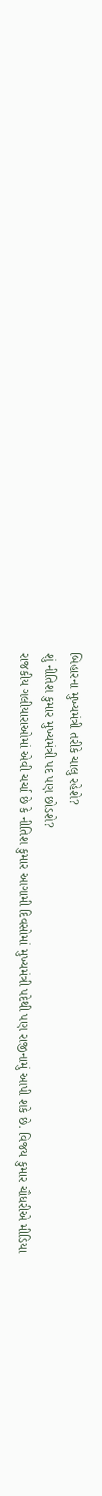બિહારના મુખ્યમંત્રી તરીકે ચાલુ રહેશે?
શું નીતિશ કુમાર મુખ્યમંત્રી પદ પણ છોડશે?
રાજકીય ગલીયારાઓમાં એવી ચર્ચા છે કે નીતિશ કુમાર આગામી દિવસોમાં મુખ્યમંત્રી પદેથી પણ રાજીનામું આપી શકે છે. વિજય કુમાર ચૌધરીએ મીડિયા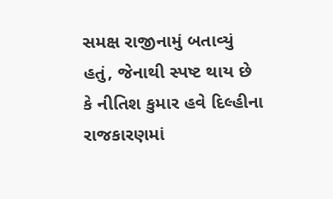સમક્ષ રાજીનામું બતાવ્યું હતું, જેનાથી સ્પષ્ટ થાય છે કે નીતિશ કુમાર હવે દિલ્હીના રાજકારણમાં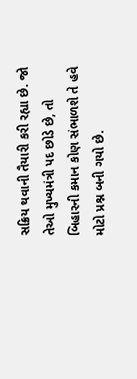સક્રિય થવાની તૈયારી કરી રહ્યા છે. જો તેઓ મુખ્યમંત્રી પદ છોડે છે, તો બિહારની કમાન કોણ સંભાળશે તે હવે મોટો પ્રશ્ન બની ગયો છે.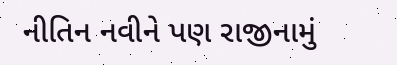નીતિન નવીને પણ રાજીનામું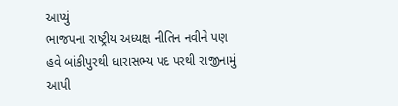આપ્યું
ભાજપના રાષ્ટ્રીય અધ્યક્ષ નીતિન નવીને પણ હવે બાંકીપુરથી ધારાસભ્ય પદ પરથી રાજીનામું આપી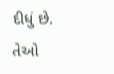દીધું છે. તેઓ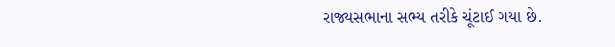રાજ્યસભાના સભ્ય તરીકે ચૂંટાઈ ગયા છે.